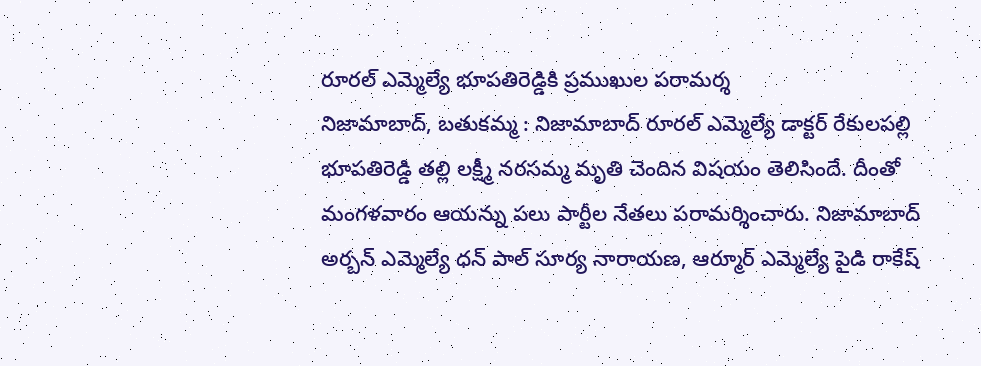రూరల్ ఎమ్మెల్యే భూపతిరెడ్డికి ప్రముఖుల పరామర్శ
నిజామాబాద్, బతుకమ్మ : నిజామాబాద్ రూరల్ ఎమ్మెల్యే డాక్టర్ రేకులపల్లి భూపతిరెడ్డి తల్లి లక్ష్మీ నరసమ్మ మృతి చెందిన విషయం తెలిసిందే. దీంతో మంగళవారం ఆయన్ను పలు పార్టీల నేతలు పరామర్శించారు. నిజామాబాద్ అర్బన్ ఎమ్మెల్యే ధన్ పాల్ సూర్య నారాయణ, ఆర్మూర్ ఎమ్మెల్యే పైడి రాకేష్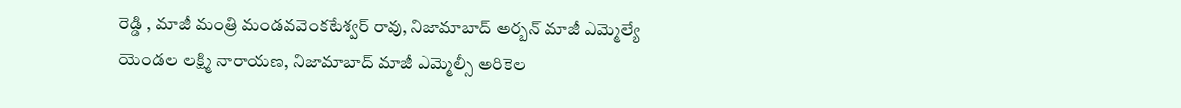రెడ్డి , మాజీ మంత్రి మండవవెంకటేశ్వర్ రావు, నిజామాబాద్ అర్బన్ మాజీ ఎమ్మెల్యే యెండల లక్ష్మి నారాయణ, నిజామాబాద్ మాజీ ఎమ్మెల్సీ అరికెల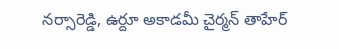నర్సారెడ్డి, ఉర్దూ అకాడమీ చైర్మన్ తాహేర్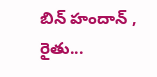బిన్ హందాన్ , రైతు...